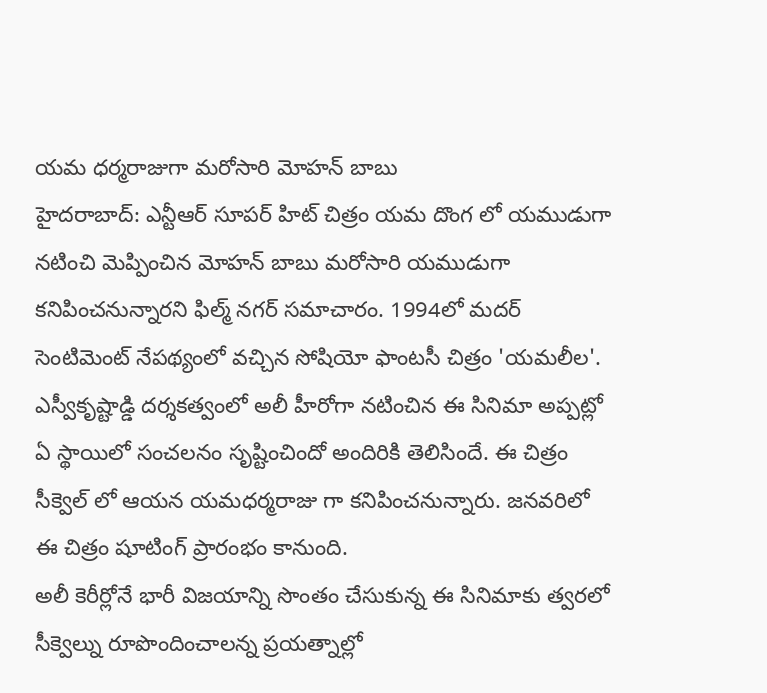యమ ధర్మరాజుగా మరోసారి మోహన్ బాబు
హైదరాబాద్: ఎన్టీఆర్ సూపర్ హిట్ చిత్రం యమ దొంగ లో యముడుగా నటించి మెప్పించిన మోహన్ బాబు మరోసారి యముడుగా కనిపించనున్నారని ఫిల్మ్ నగర్ సమాచారం. 1994లో మదర్ సెంటిమెంట్ నేపథ్యంలో వచ్చిన సోషియో ఫాంటసీ చిత్రం 'యమలీల'. ఎస్వీకృష్టాడ్డి దర్శకత్వంలో అలీ హీరోగా నటించిన ఈ సినిమా అప్పట్లో ఏ స్థాయిలో సంచలనం సృష్టించిందో అందిరికి తెలిసిందే. ఈ చిత్రం సీక్వెల్ లో ఆయన యమధర్మరాజు గా కనిపించనున్నారు. జనవరిలో ఈ చిత్రం షూటింగ్ ప్రారంభం కానుంది.
అలీ కెరీర్లోనే భారీ విజయాన్ని సొంతం చేసుకున్న ఈ సినిమాకు త్వరలో సీక్వెల్ను రూపొందించాలన్న ప్రయత్నాల్లో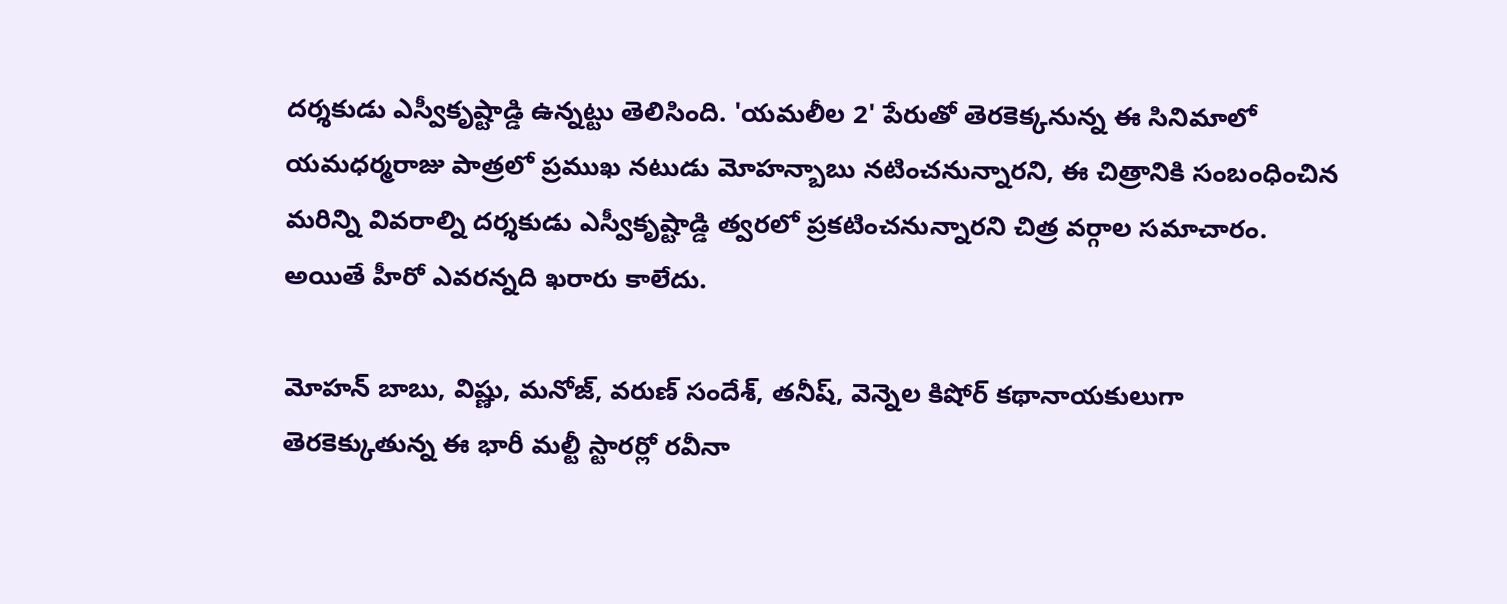దర్శకుడు ఎస్వీకృష్టాడ్డి ఉన్నట్టు తెలిసింది. 'యమలీల 2' పేరుతో తెరకెక్కనున్న ఈ సినిమాలో యమధర్మరాజు పాత్రలో ప్రముఖ నటుడు మోహన్బాబు నటించనున్నారని, ఈ చిత్రానికి సంబంధించిన మరిన్ని వివరాల్ని దర్శకుడు ఎస్వీకృష్టాడ్డి త్వరలో ప్రకటించనున్నారని చిత్ర వర్గాల సమాచారం. అయితే హీరో ఎవరన్నది ఖరారు కాలేదు.

మోహన్ బాబు, విష్ణు, మనోజ్, వరుణ్ సందేశ్, తనీష్, వెన్నెల కిషోర్ కథానాయకులుగా తెరకెక్కుతున్న ఈ భారీ మల్టీ స్టారర్లో రవీనా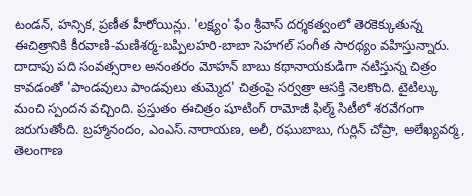టండన్, హన్సిక, ప్రణీత హీరోయిన్లు. 'లక్ష్యం' ఫేం శ్రీవాస్ దర్శకత్వంలో తెరకెక్కుతున్న ఈచిత్రానికి కీరవాణి-మణిశర్మ-బప్పిలహరి-బాబా సెహగల్ సంగీత సారథ్యం వహిస్తున్నారు. దాదాపు పది సంవత్సరాల అనంతరం మోహన్ బాబు కథానాయకుడిగా నటిస్తున్న చిత్రం కావడంతో 'పాండవులు పాండవులు తుమ్మెద' చిత్రంపై సర్వత్రా ఆసక్తి నెలకొంది. టైటిల్కు మంచి స్పందన వచ్చింది. ప్రస్తుతం ఈచిత్రం షూటింగ్ రామోజీ ఫిల్మ్ సిటీలో శరవేగంగా జరుగుతోంది. బ్రహ్మానందం, ఎంఎస్.నారాయణ, అలీ, రఘుబాబు, గుర్లిన్ చోప్రా, అలేఖ్యవర్మ, తెలంగాణ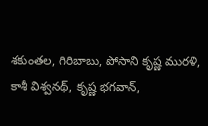శకుంతల, గిరిబాబు, పోసాని కృష్ణ మురళి, కాశీ విశ్వనథ్, కృష్ణ భగవాన్,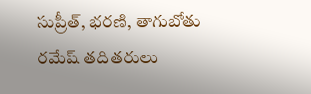సుప్రీత్, భరణి, తాగుబోతు రమేష్ తదితరులు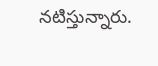నటిస్తున్నారు.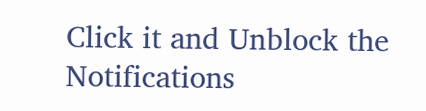Click it and Unblock the Notifications